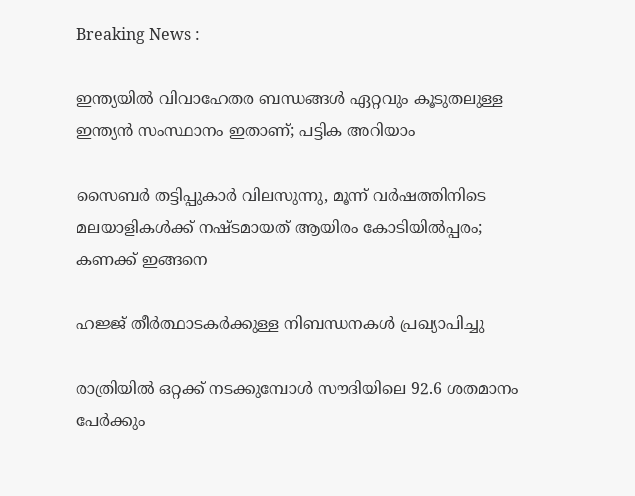Breaking News :

ഇന്ത്യയില്‍ വിവാഹേതര ബന്ധങ്ങള്‍ ഏറ്റവും കൂടുതലുള്ള ഇന്ത്യന്‍ സംസ്ഥാനം ഇതാണ്; പട്ടിക അറിയാം

സൈബര്‍ തട്ടിപ്പുകാര്‍ വിലസുന്നു, മൂന്ന് വര്‍ഷത്തിനിടെ മലയാളികള്‍ക്ക് നഷ്ടമായത് ആയിരം കോടിയില്‍പ്പരം; കണക്ക് ഇങ്ങനെ

ഹജ്ജ് തീർത്ഥാടകർക്കുള്ള നിബന്ധനകൾ പ്രഖ്യാപിച്ചു

രാത്രിയിൽ ഒറ്റക്ക് നടക്കുമ്പോൾ സൗദിയിലെ 92.6 ശതമാനം പേർക്കും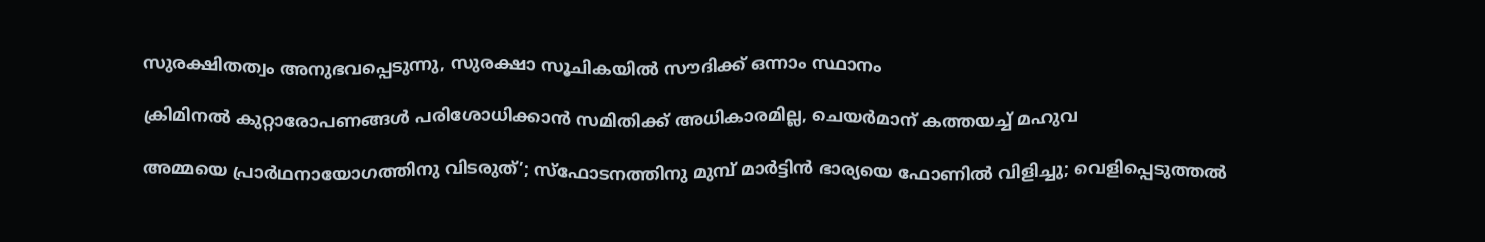സുരക്ഷിതത്വം അനുഭവപ്പെടുന്നു, സുരക്ഷാ സൂചികയിൽ സൗദിക്ക് ഒന്നാം സ്ഥാനം

ക്രിമിനല്‍ കുറ്റാരോപണങ്ങള്‍ പരിശോധിക്കാന്‍ സമിതിക്ക്‌ അധികാരമില്ല, ചെയര്‍മാന്‌ കത്തയച്ച് മഹുവ

അമ്മയെ പ്രാര്‍ഥനായോഗത്തിനു വിടരുത്’; സ്‌ഫോടനത്തിനു മുമ്പ് മാര്‍ട്ടിന്‍ ഭാര്യയെ ഫോണില്‍ വിളിച്ചു; വെളിപ്പെടുത്തല്‍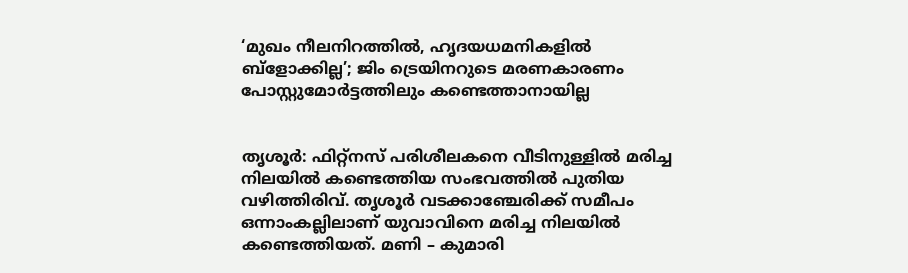‘മുഖം നീലനിറത്തിൽ, ഹൃദയധമനികളിൽ  ബ്ളോക്കില്ല’; ജിം ട്രെയിനറുടെ മരണകാരണം പോസ്റ്റുമോർട്ടത്തിലും കണ്ടെത്താനായില്ല


തൃശൂർ: ഫിറ്റ്‌നസ് പരിശീലകനെ വീടിനുള്ളിൽ മരിച്ച നിലയിൽ കണ്ടെത്തിയ സംഭവത്തിൽ പുതിയ വഴിത്തിരിവ്. തൃശൂർ വടക്കാഞ്ചേരിക്ക് സമീപം ഒന്നാംകല്ലിലാണ് യുവാവിനെ മരിച്ച നിലയിൽ കണ്ടെത്തിയത്. മണി – കുമാരി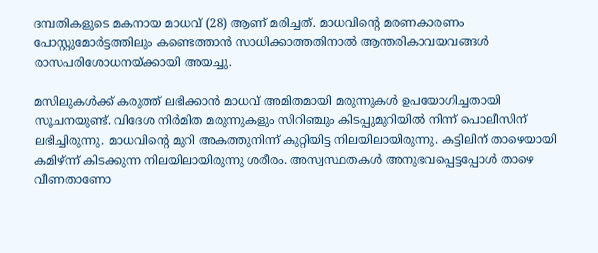ദമ്പതികളുടെ മകനായ മാധവ് (28) ആണ് മരിച്ചത്. മാധവിന്റെ മരണകാരണം പോസ്റ്റുമോർട്ടത്തിലും കണ്ടെത്താൻ സാധിക്കാത്തതിനാൽ ആന്തരികാവയവങ്ങൾ രാസപരിശോധനയ്ക്കായി അയച്ചു.

മസിലുകൾക്ക് കരുത്ത് ലഭിക്കാൻ മാധവ് അമിതമായി മരുന്നുകൾ ഉപയോഗിച്ചതായി സൂചനയുണ്ട്. വിദേശ നിർമിത മരുന്നുകളും സിറിഞ്ചും കിടപ്പുമുറിയിൽ നിന്ന് പൊലീസിന് ലഭിച്ചിരുന്നു. മാധവിന്റെ മുറി അകത്തുനിന്ന് കുറ്റിയിട്ട നിലയിലായിരുന്നു. കട്ടിലിന് താഴെയായി കമിഴ്‌ന്ന് കിടക്കുന്ന നിലയിലായിരുന്നു ശരീരം. അസ്വസ്ഥതകൾ അനുഭവപ്പെട്ടപ്പോൾ താഴെ വീണതാണോ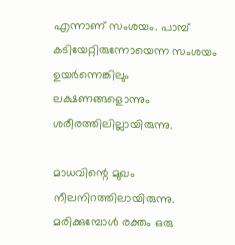എന്നാണ് സംശയം. പാമ്പ് കടിയേറ്റിരുന്നോയെന്ന സംശയം ഉയർന്നെങ്കിലും ലക്ഷണങ്ങളൊന്നും ശരീരത്തിലില്ലായിരുന്നു.

മാധവിന്റെ മുഖം നീലനിറത്തിലായിരുന്നു. മരിക്കുമ്പോൾ രക്തം ഒരു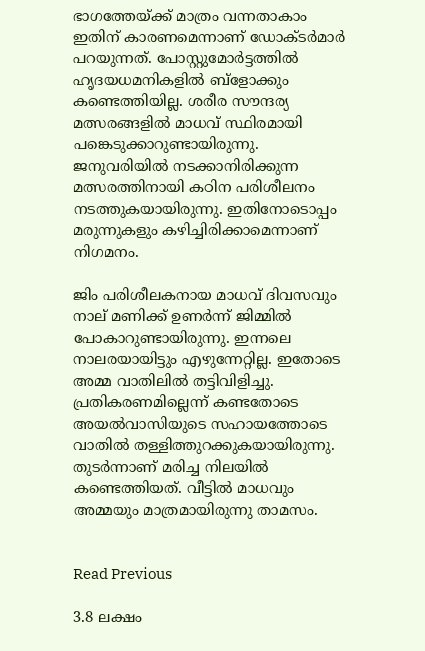ഭാഗത്തേയ്ക്ക് മാത്രം വന്നതാകാം ഇതിന് കാരണമെന്നാണ് ഡോക്‌ടർമാർ പറയുന്നത്. പോസ്റ്റുമോർട്ടത്തിൽ ഹൃദയധമനികളിൽ ബ്ളോക്കും കണ്ടെത്തിയില്ല. ശരീര സൗന്ദര്യ മത്സരങ്ങളിൽ മാധവ് സ്ഥിരമായി പങ്കെടുക്കാറുണ്ടായിരുന്നു. ജനുവരിയിൽ നടക്കാനിരിക്കുന്ന മത്സരത്തിനായി കഠിന പരിശീലനം നടത്തുകയായിരുന്നു. ഇതിനോടൊപ്പം മരുന്നുകളും കഴിച്ചിരിക്കാമെന്നാണ് നിഗമനം.

ജിം പരിശീലകനായ മാധവ് ദിവസവും നാല് മണിക്ക് ഉണർന്ന് ജിമ്മിൽ പോകാറുണ്ടായിരുന്നു. ഇന്നലെ നാലരയായിട്ടും എഴുന്നേറ്റില്ല. ഇതോടെ അമ്മ വാതിലിൽ തട്ടിവിളിച്ചു. പ്രതികരണമില്ലെന്ന് കണ്ടതോടെ അയൽവാസിയുടെ സഹായത്തോടെ വാതിൽ തള്ളിത്തുറക്കുകയായിരുന്നു. തുടർന്നാണ് മരിച്ച നിലയിൽ കണ്ടെത്തിയത്. വീട്ടിൽ മാധവും അമ്മയും മാത്രമായിരുന്നു താമസം.


Read Previous

3.8 ലക്ഷം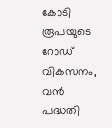കോടി രൂപയുടെ റോഡ് വികസനം, വൻ പദ്ധതി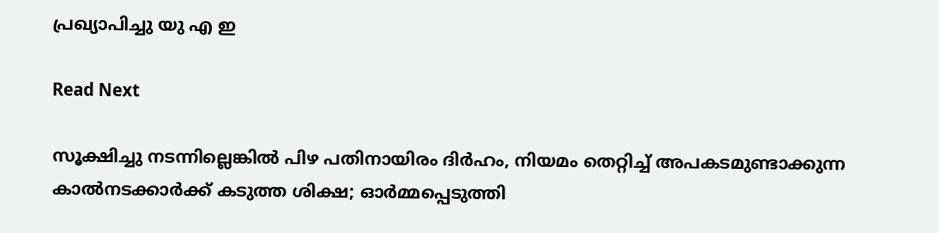പ്രഖ്യാപിച്ചു യു എ ഇ

Read Next

സൂക്ഷിച്ചു നടന്നില്ലെങ്കിൽ പിഴ പതിനായിരം ദിർഹം, നിയമം തെറ്റിച്ച് അപകടമുണ്ടാക്കുന്ന കാൽനടക്കാർക്ക് കടുത്ത ശിക്ഷ; ഓർമ്മപ്പെടുത്തി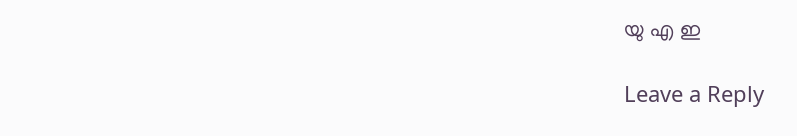യു എ ഇ

Leave a Reply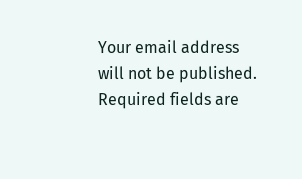Your email address will not be published. Required fields are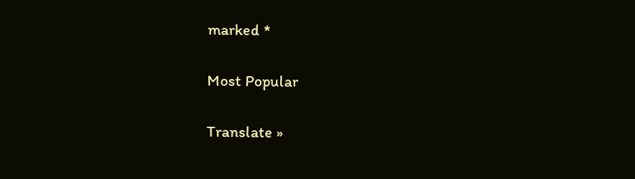marked *

Most Popular

Translate »